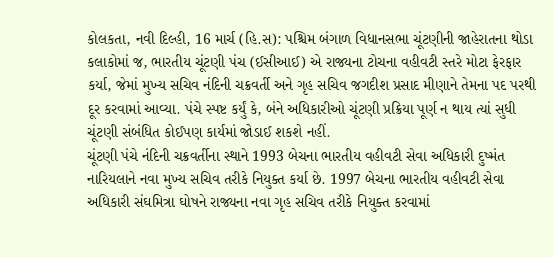કોલકતા, નવી દિલ્હી, 16 માર્ચ (હિ.સ): પશ્ચિમ બંગાળ વિધાનસભા ચૂંટણીની જાહેરાતના થોડા કલાકોમાં જ, ભારતીય ચૂંટણી પંચ (ઈસીઆઈ) એ રાજ્યના ટોચના વહીવટી સ્તરે મોટા ફેરફાર કર્યા, જેમાં મુખ્ય સચિવ નંદિની ચક્રવર્તી અને ગૃહ સચિવ જગદીશ પ્રસાદ મીણાને તેમના પદ પરથી દૂર કરવામાં આવ્યા. પંચે સ્પષ્ટ કર્યું કે, બંને અધિકારીઓ ચૂંટણી પ્રક્રિયા પૂર્ણ ન થાય ત્યાં સુધી ચૂંટણી સંબંધિત કોઈપણ કાર્યમાં જોડાઈ શકશે નહીં.
ચૂંટણી પંચે નંદિની ચક્રવર્તીના સ્થાને 1993 બેચના ભારતીય વહીવટી સેવા અધિકારી દુષ્મંત નારિયલાને નવા મુખ્ય સચિવ તરીકે નિયુક્ત કર્યા છે. 1997 બેચના ભારતીય વહીવટી સેવા અધિકારી સંઘમિત્રા ઘોષને રાજ્યના નવા ગૃહ સચિવ તરીકે નિયુક્ત કરવામાં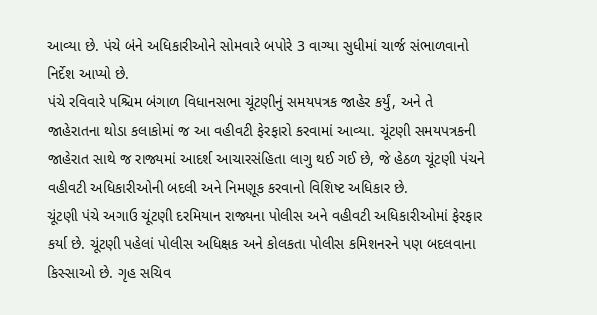આવ્યા છે. પંચે બંને અધિકારીઓને સોમવારે બપોરે 3 વાગ્યા સુધીમાં ચાર્જ સંભાળવાનો નિર્દેશ આપ્યો છે.
પંચે રવિવારે પશ્ચિમ બંગાળ વિધાનસભા ચૂંટણીનું સમયપત્રક જાહેર કર્યું, અને તે જાહેરાતના થોડા કલાકોમાં જ આ વહીવટી ફેરફારો કરવામાં આવ્યા. ચૂંટણી સમયપત્રકની જાહેરાત સાથે જ રાજ્યમાં આદર્શ આચારસંહિતા લાગુ થઈ ગઈ છે, જે હેઠળ ચૂંટણી પંચને વહીવટી અધિકારીઓની બદલી અને નિમણૂક કરવાનો વિશિષ્ટ અધિકાર છે.
ચૂંટણી પંચે અગાઉ ચૂંટણી દરમિયાન રાજ્યના પોલીસ અને વહીવટી અધિકારીઓમાં ફેરફાર કર્યા છે. ચૂંટણી પહેલાં પોલીસ અધિક્ષક અને કોલકતા પોલીસ કમિશનરને પણ બદલવાના કિસ્સાઓ છે. ગૃહ સચિવ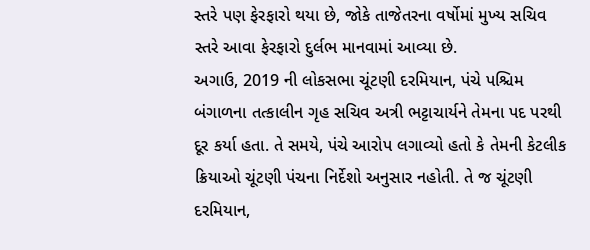સ્તરે પણ ફેરફારો થયા છે, જોકે તાજેતરના વર્ષોમાં મુખ્ય સચિવ સ્તરે આવા ફેરફારો દુર્લભ માનવામાં આવ્યા છે.
અગાઉ, 2019 ની લોકસભા ચૂંટણી દરમિયાન, પંચે પશ્ચિમ બંગાળના તત્કાલીન ગૃહ સચિવ અત્રી ભટ્ટાચાર્યને તેમના પદ પરથી દૂર કર્યા હતા. તે સમયે, પંચે આરોપ લગાવ્યો હતો કે તેમની કેટલીક ક્રિયાઓ ચૂંટણી પંચના નિર્દેશો અનુસાર નહોતી. તે જ ચૂંટણી દરમિયાન,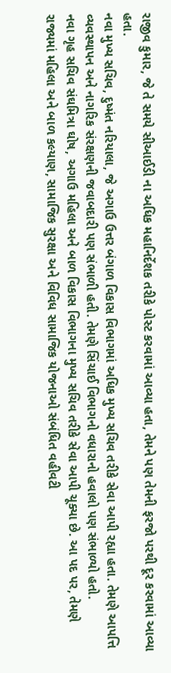રાજીવ કુમાર, જે તે સમયે સીઆઈડી ના અધિક મહાનિર્દેશક તરીકે પોસ્ટ કરવામાં આવ્યા હતા, તેમને પણ તેમની ફરજો પરથી દૂર કરવામાં આવ્યા હતા.
નવા મુખ્ય સચિવ, દુષ્મંત નરિયાલા, જે અગાઉ ઉત્તર બંગાળ વિકાસ વિભાગમાં અધિક મુખ્ય સચિવ તરીકે સેવા આપી રહ્યા હતા. તેમણે આપત્તિ વ્યવસ્થાપન અને નાગરિક સંરક્ષણની જવાબદારી પણ સંભાળી હતી. તેમણે સિંચાઈ વિભાગનો વધારાનો હવાલો પણ સંભાળ્યો હતો.
નવા ગૃહ સચિવ સંઘમિત્રા ઘોષ, અગાઉ મહિલા અને બાળ વિકાસ વિભાગના મુખ્ય સચિવ તરીકે સેવા આપી ચૂક્યા છે. આ પદ પર, તેમણે રાજ્યમાં મહિલા અને બાળ કલ્યાણ, સામાજિક સુરક્ષા અને વિવિધ સામાજિક યોજનાઓ સંબંધિત વહીવટી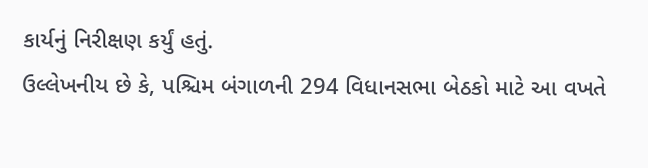કાર્યનું નિરીક્ષણ કર્યું હતું.
ઉલ્લેખનીય છે કે, પશ્ચિમ બંગાળની 294 વિધાનસભા બેઠકો માટે આ વખતે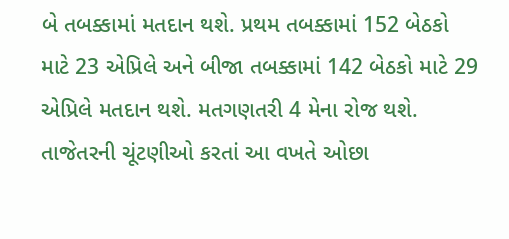બે તબક્કામાં મતદાન થશે. પ્રથમ તબક્કામાં 152 બેઠકો માટે 23 એપ્રિલે અને બીજા તબક્કામાં 142 બેઠકો માટે 29 એપ્રિલે મતદાન થશે. મતગણતરી 4 મેના રોજ થશે.
તાજેતરની ચૂંટણીઓ કરતાં આ વખતે ઓછા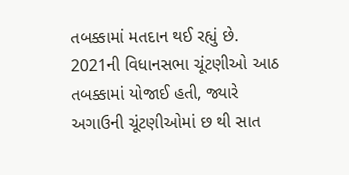તબક્કામાં મતદાન થઈ રહ્યું છે. 2021ની વિધાનસભા ચૂંટણીઓ આઠ તબક્કામાં યોજાઈ હતી, જ્યારે અગાઉની ચૂંટણીઓમાં છ થી સાત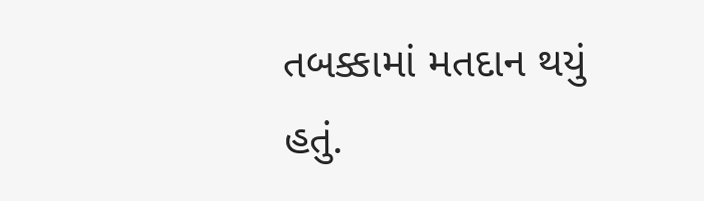તબક્કામાં મતદાન થયું હતું.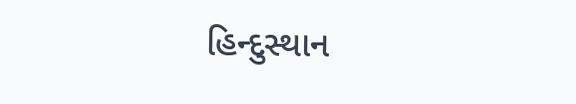હિન્દુસ્થાન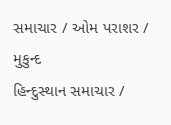સમાચાર / ઓમ પરાશર / મુકુન્દ
હિન્દુસ્થાન સમાચાર /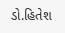ડો.હિતેશ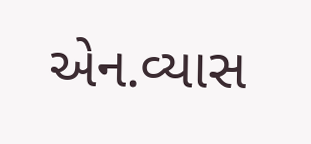એન.વ્યાસ